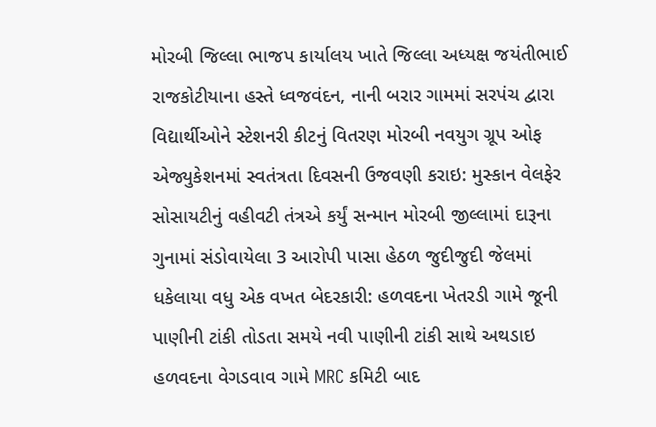મોરબી જિલ્લા ભાજપ કાર્યાલય ખાતે જિલ્લા અધ્યક્ષ જયંતીભાઈ રાજકોટીયાના હસ્તે ધ્વજવંદન, નાની બરાર ગામમાં સરપંચ દ્વારા વિદ્યાર્થીઓને સ્ટેશનરી કીટનું વિતરણ મોરબી નવયુગ ગ્રૂપ ઓફ એજ્યુકેશનમાં સ્વતંત્રતા દિવસની ઉજવણી કરાઇ: મુસ્કાન વેલફેર સોસાયટીનું વહીવટી તંત્રએ કર્યું સન્માન મોરબી જીલ્લામાં દારૂના ગુનામાં સંડોવાયેલા 3 આરોપી પાસા હેઠળ જુદીજુદી જેલમાં ધકેલાયા વધુ એક વખત બેદરકારી: હળવદના ખેતરડી ગામે જૂની પાણીની ટાંકી તોડતા સમયે નવી પાણીની ટાંકી સાથે અથડાઇ હળવદના વેગડવાવ ગામે MRC કમિટી બાદ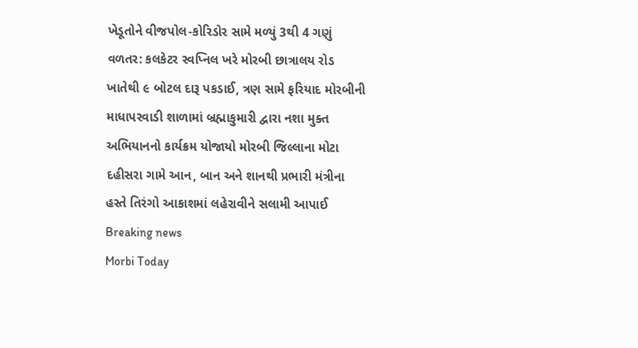ખેડૂતોને વીજપોલ-કોરિડોર સામે મળ્યું 3થી 4 ગણું વળતર: કલકેટર સ્વપ્નિલ ખરે મોરબી છાત્રાલય રોડ ખાતેથી ૯ બોટલ દારૂ પકડાઈ, ત્રણ સામે ફરિયાદ મોરબીની માધાપરવાડી શાળામાં બ્રહ્માકુમારી દ્વારા નશા મુક્ત અભિયાનનો કાર્યક્રમ યોજાયો મોરબી જિલ્લાના મોટા દહીસરા ગામે આન, બાન અને શાનથી પ્રભારી મંત્રીના હસ્તે તિરંગો આકાશમાં લહેરાવીને સલામી આપાઈ
Breaking news
Morbi Today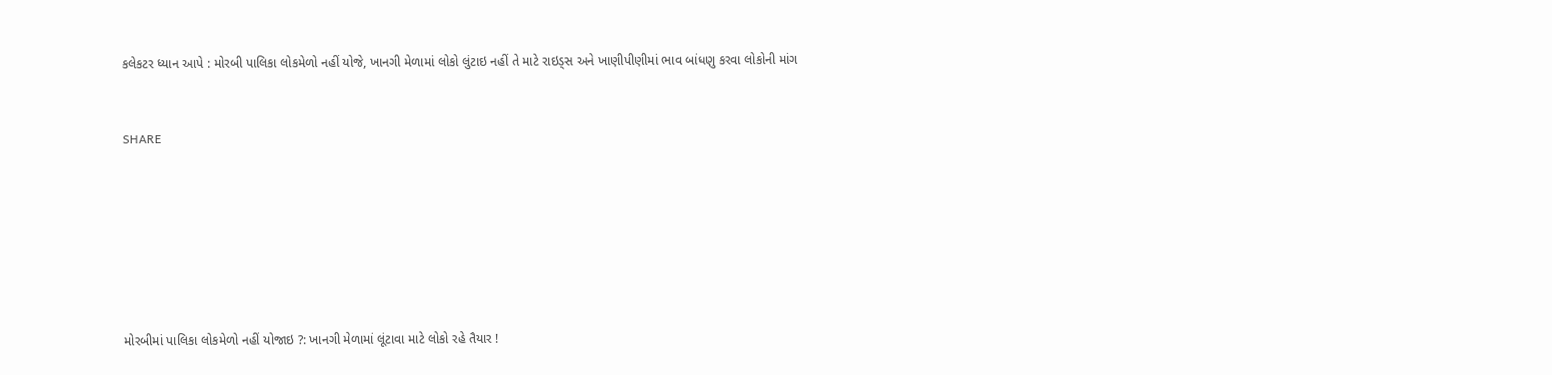કલેકટર ધ્યાન આપે : મોરબી પાલિકા લોકમેળો નહીં યોજે, ખાનગી મેળામાં લોકો લુંટાઇ નહીં તે માટે રાઇડ્સ અને ખાણીપીણીમાં ભાવ બાંધણુ કરવા લોકોની માંગ


SHARE







મોરબીમાં પાલિકા લોકમેળો નહીં યોજાઇ ?: ખાનગી મેળામાં લૂંટાવા માટે લોકો રહે તૈયાર !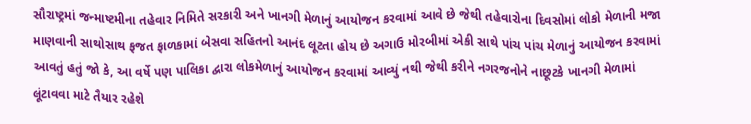સૌરાષ્ટ્રમાં જન્માષ્ટમીના તહેવાર નિમિતે સરકારી અને ખાનગી મેળાનું આયોજન કરવામાં આવે છે જેથી તહેવારોના દિવસોમાં લોકો મેળાની મજા માણવાની સાથોસાથ ફજત ફાળકામાં બેસવા સહિતનો આનંદ લૂટતા હોય છે અગાઉ મોરબીમાં એકી સાથે પાંચ પાંચ મેળાનું આયોજન કરવામાં આવતું હતું જો કે, આ વર્ષે પણ પાલિકા દ્વારા લોકમેળાનું આયોજન કરવામાં આવ્યું નથી જેથી કરીને નગરજનોને નાછૂટકે ખાનગી મેળામાં લૂંટાવવા માટે તૈયાર રહેશે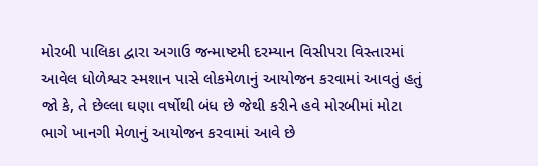મોરબી પાલિકા દ્વારા અગાઉ જન્માષ્ટમી દરમ્યાન વિસીપરા વિસ્તારમાં આવેલ ધોળેશ્વર સ્મશાન પાસે લોકમેળાનું આયોજન કરવામાં આવતું હતું જો કે, તે છેલ્લા ઘણા વર્ષોથી બંધ છે જેથી કરીને હવે મોરબીમાં મોટા ભાગે ખાનગી મેળાનું આયોજન કરવામાં આવે છે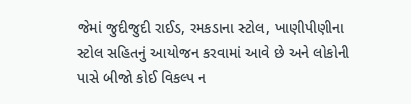જેમાં જુદીજુદી રાઈડ, રમકડાના સ્ટોલ, ખાણીપીણીના સ્ટોલ સહિતનું આયોજન કરવામાં આવે છે અને લોકોની પાસે બીજો કોઈ વિકલ્પ ન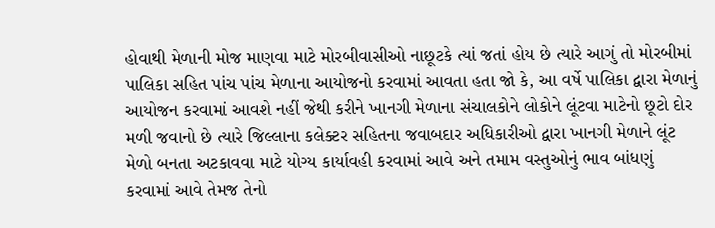હોવાથી મેળાની મોજ માણવા માટે મોરબીવાસીઓ નાછૂટકે ત્યાં જતાં હોય છે ત્યારે આગું તો મોરબીમાં પાલિકા સહિત પાંચ પાંચ મેળાના આયોજનો કરવામાં આવતા હતા જો કે, આ વર્ષે પાલિકા દ્વારા મેળાનું આયોજન કરવામાં આવશે નહીં જેથી કરીને ખાનગી મેળાના સંચાલકોને લોકોને લૂંટવા માટેનો છૂટો દોર મળી જવાનો છે ત્યારે જિલ્લાના કલેક્ટર સહિતના જવાબદાર અધિકારીઓ દ્વારા ખાનગી મેળાને લૂંટ મેળો બનતા અટકાવવા માટે યોગ્ય કાર્યાવહી કરવામાં આવે અને તમામ વસ્તુઓનું ભાવ બાંધણું કરવામાં આવે તેમજ તેનો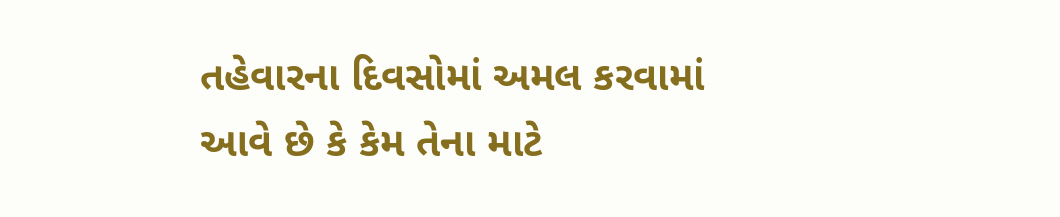તહેવારના દિવસોમાં અમલ કરવામાં આવે છે કે કેમ તેના માટે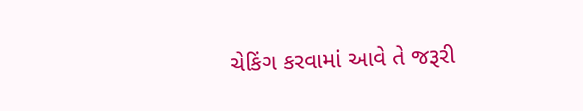ચેકિંગ કરવામાં આવે તે જરૂરી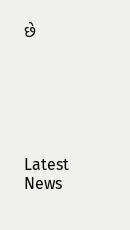છે






Latest News